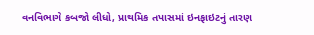વનવિભાગે કબજો લીધો, પ્રાથમિક તપાસમાં ઇનફાઇટનું તારણ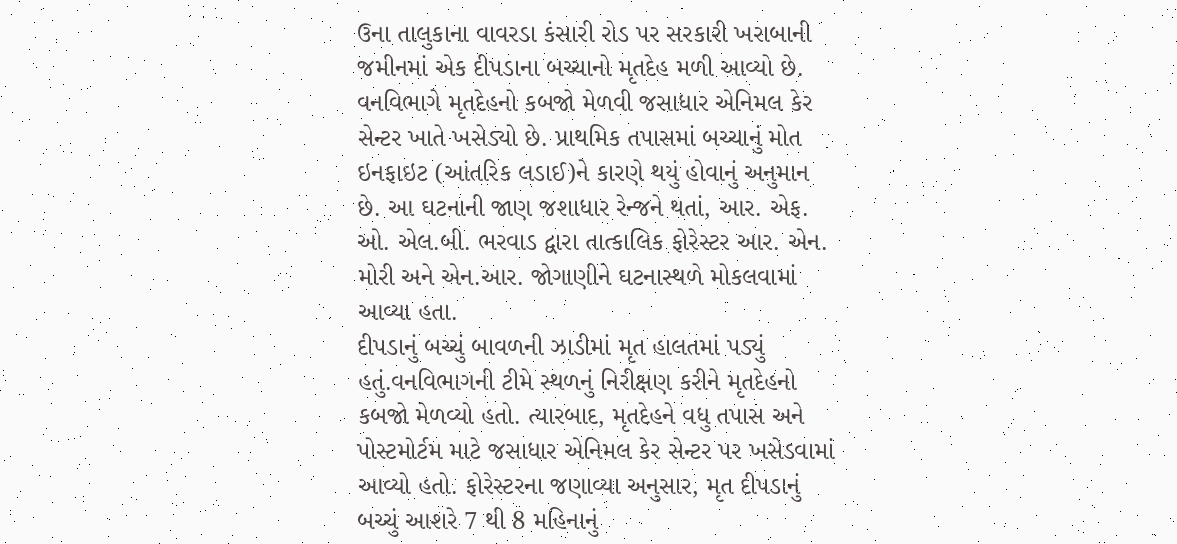ઉના તાલુકાના વાવરડા કંસારી રોડ પર સરકારી ખરાબાની જમીનમાં એક દીપડાના બચ્ચાનો મૃતદેહ મળી આવ્યો છે. વનવિભાગે મૃતદેહનો કબજો મેળવી જસાધાર એનિમલ કેર સેન્ટર ખાતે ખસેડ્યો છે. પ્રાથમિક તપાસમાં બચ્ચાનું મોત ઇનફાઇટ (આંતરિક લડાઈ)ને કારણે થયું હોવાનું અનુમાન છે. આ ઘટનાની જાણ જશાધાર રેન્જને થતાં, આર. એફ. ઓ. એલ.બી. ભરવાડ દ્વારા તાત્કાલિક ફોરેસ્ટર આર. એન. મોરી અને એન.આર. જોગાણીને ઘટનાસ્થળે મોકલવામાં આવ્યા હતા.
દીપડાનું બચ્ચું બાવળની ઝાડીમાં મૃત હાલતમાં પડ્યું હતું.વનવિભાગની ટીમે સ્થળનું નિરીક્ષણ કરીને મૃતદેહનો કબજો મેળવ્યો હતો. ત્યારબાદ, મૃતદેહને વધુ તપાસ અને પોસ્ટમોર્ટમ માટે જસાધાર એનિમલ કેર સેન્ટર પર ખસેડવામાં આવ્યો હતો. ફોરેસ્ટરના જણાવ્યા અનુસાર, મૃત દીપડાનું બચ્ચું આશરે 7 થી 8 મહિનાનું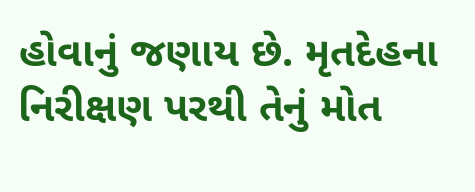હોવાનું જણાય છે. મૃતદેહના નિરીક્ષણ પરથી તેનું મોત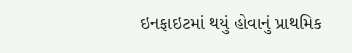ઇનફાઇટમાં થયું હોવાનું પ્રાથમિક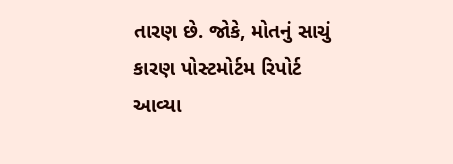તારણ છે. જોકે, મોતનું સાચું કારણ પોસ્ટમોર્ટમ રિપોર્ટ આવ્યા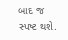બાદ જ સ્પષ્ટ થશે.